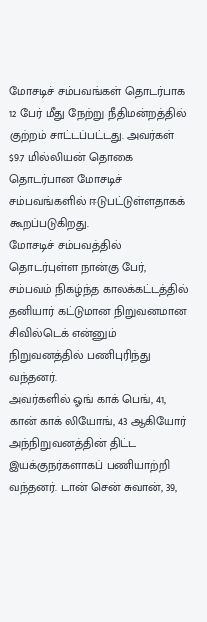மோசடிச் சம்பவங்கள் தொடர்பாக 12 பேர் மீது நேற்று நீதிமன்றத்தில் குற்றம் சாட்டப்பட்டது. அவர்கள் $9.7 மில்லியன் தொகை தொடர்பான மோசடிச் சம்பவங்களில் ஈடுபட்டுள்ளதாகக் கூறப்படுகிறது.
மோசடிச் சம்பவத்தில் தொடர்புள்ள நான்கு பேர், சம்பவம் நிகழ்ந்த காலக்கட்டத்தில் தனியார் கட்டுமான நிறுவனமான சிவில்டெக் என்னும் நிறுவனத்தில் பணிபுரிந்து வந்தனர்.
அவர்களில் ஓங் காக் பெங், 41, கான் காக் லியோங், 43 ஆகியோர் அந்நிறுவனத்தின் திட்ட இயக்குநர்களாகப் பணியாற்றி வந்தனர். டான் சென் சுவான், 39,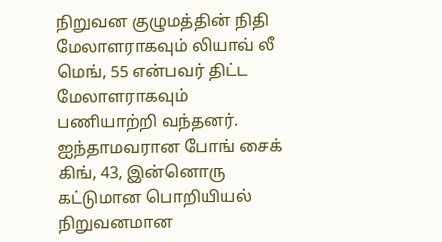நிறுவன குழுமத்தின் நிதி மேலாளராகவும் லியாவ் லீ மெங், 55 என்பவர் திட்ட மேலாளராகவும் பணியாற்றி வந்தனர்.
ஐந்தாமவரான போங் சைக் கிங், 43, இன்னொரு கட்டுமான பொறியியல் நிறுவனமான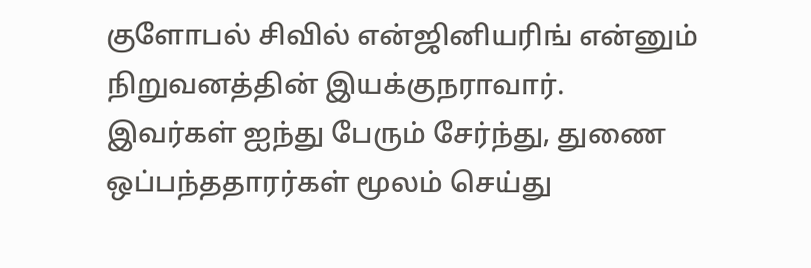குளோபல் சிவில் என்ஜினியரிங் என்னும் நிறுவனத்தின் இயக்குநராவார்.
இவர்கள் ஐந்து பேரும் சேர்ந்து, துணை ஒப்பந்ததாரர்கள் மூலம் செய்து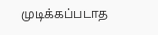முடிக்கப்படாத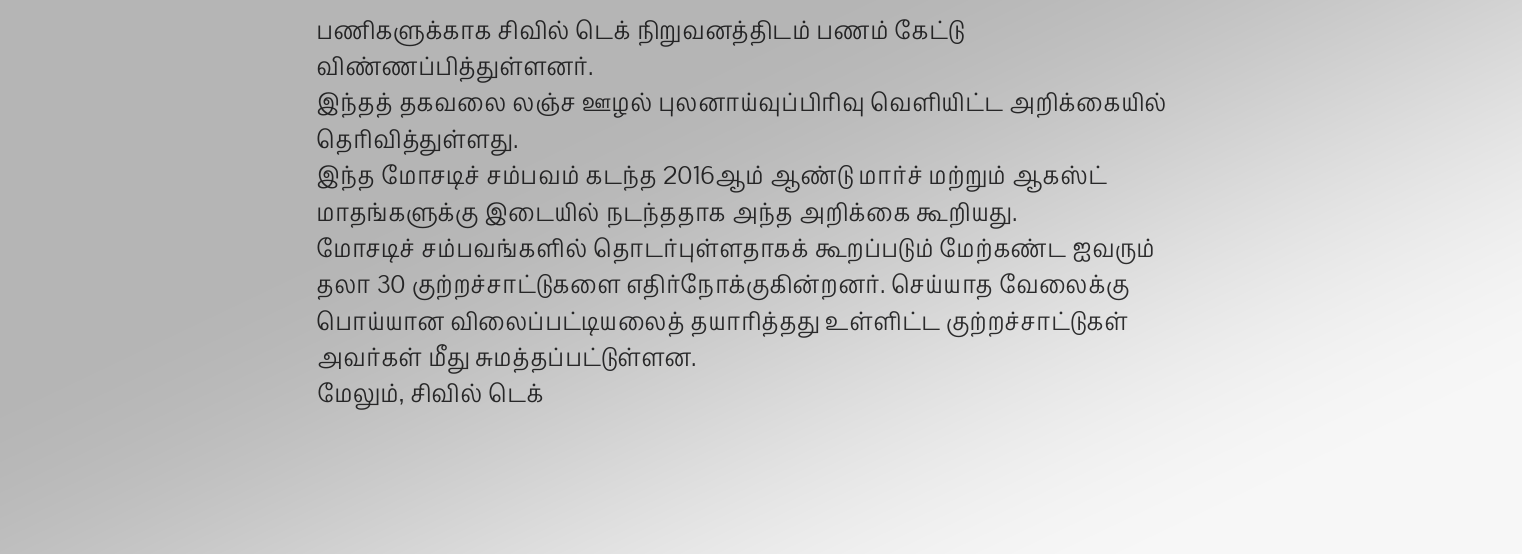பணிகளுக்காக சிவில் டெக் நிறுவனத்திடம் பணம் கேட்டு விண்ணப்பித்துள்ளனர்.
இந்தத் தகவலை லஞ்ச ஊழல் புலனாய்வுப்பிரிவு வெளியிட்ட அறிக்கையில் தெரிவித்துள்ளது.
இந்த மோசடிச் சம்பவம் கடந்த 2016ஆம் ஆண்டு மார்ச் மற்றும் ஆகஸ்ட் மாதங்களுக்கு இடையில் நடந்ததாக அந்த அறிக்கை கூறியது.
மோசடிச் சம்பவங்களில் தொடர்புள்ளதாகக் கூறப்படும் மேற்கண்ட ஐவரும் தலா 30 குற்றச்சாட்டுகளை எதிர்நோக்குகின்றனர். செய்யாத வேலைக்கு பொய்யான விலைப்பட்டியலைத் தயாரித்தது உள்ளிட்ட குற்றச்சாட்டுகள் அவர்கள் மீது சுமத்தப்பட்டுள்ளன.
மேலும், சிவில் டெக்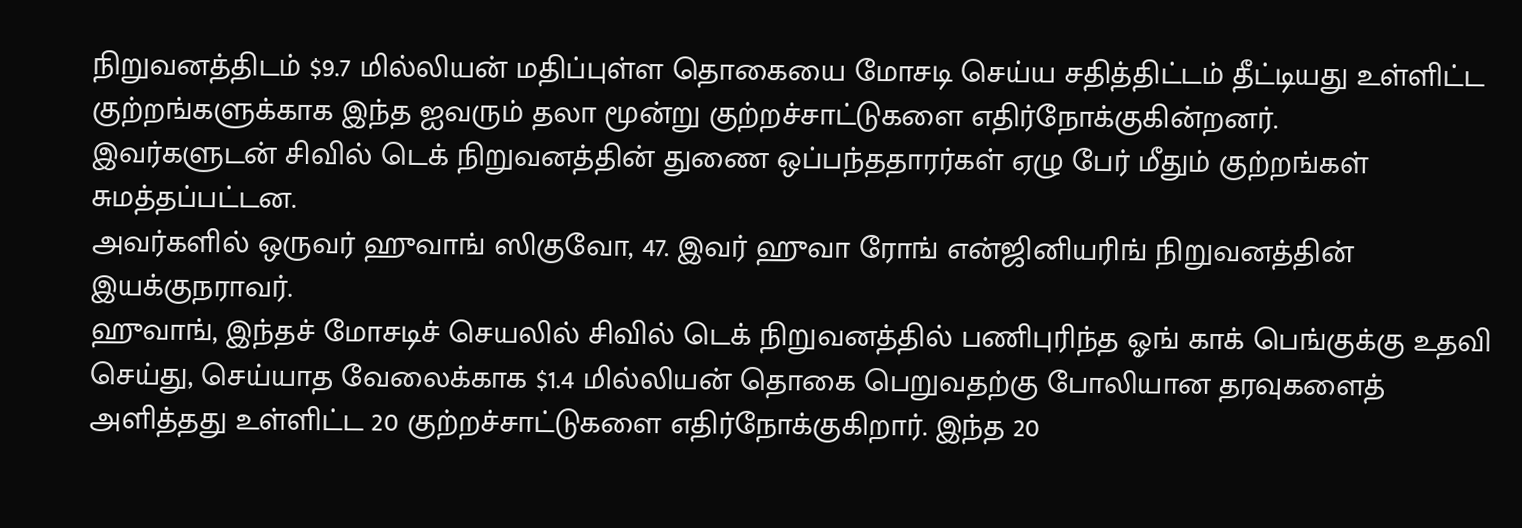நிறுவனத்திடம் $9.7 மில்லியன் மதிப்புள்ள தொகையை மோசடி செய்ய சதித்திட்டம் தீட்டியது உள்ளிட்ட குற்றங்களுக்காக இந்த ஐவரும் தலா மூன்று குற்றச்சாட்டுகளை எதிர்நோக்குகின்றனர்.
இவர்களுடன் சிவில் டெக் நிறுவனத்தின் துணை ஒப்பந்ததாரர்கள் ஏழு பேர் மீதும் குற்றங்கள் சுமத்தப்பட்டன.
அவர்களில் ஒருவர் ஹுவாங் ஸிகுவோ, 47. இவர் ஹுவா ரோங் என்ஜினியரிங் நிறுவனத்தின் இயக்குநராவர்.
ஹுவாங், இந்தச் மோசடிச் செயலில் சிவில் டெக் நிறுவனத்தில் பணிபுரிந்த ஓங் காக் பெங்குக்கு உதவி செய்து, செய்யாத வேலைக்காக $1.4 மில்லியன் தொகை பெறுவதற்கு போலியான தரவுகளைத் அளித்தது உள்ளிட்ட 20 குற்றச்சாட்டுகளை எதிர்நோக்குகிறார். இந்த 20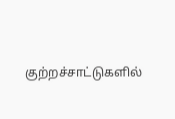குற்றச்சாட்டுகளில்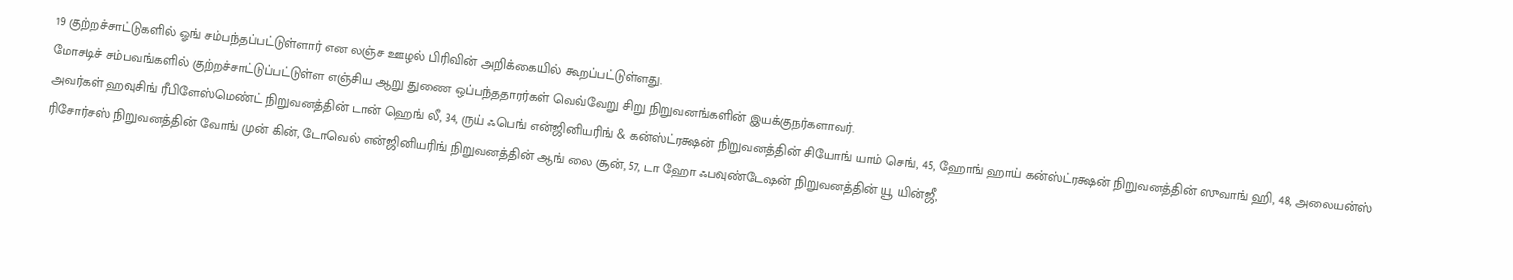19 குற்றச்சாட்டுகளில் ஓங் சம்பந்தப்பட்டுள்ளார் என லஞ்ச ஊழல் பிரிவின் அறிக்கையில் கூறப்பட்டுள்ளது.
மோசடிச் சம்பவங்களில் குற்றச்சாட்டுப்பட்டுள்ள எஞ்சிய ஆறு துணை ஒப்பந்ததாரர்கள் வெவ்வேறு சிறு நிறுவனங்களின் இயக்குநர்களாவர்.
அவர்கள் ஹவுசிங் ரீபிளேஸ்மெண்ட் நிறுவனத்தின் டான் ஹெங் லீ, 34, ருய் ஃபெங் என்ஜினியரிங் & கன்ஸ்ட்ரக்ஷன் நிறுவனத்தின் சியோங் யாம் செங், 45, ஹோங் ஹாய் கன்ஸ்ட்ரக்ஷன் நிறுவனத்தின் ஸுவாங் ஹி, 48, அலையன்ஸ் ரிசோர்சஸ் நிறுவனத்தின் வோங் முன் கின், டோவெல் என்ஜினியரிங் நிறுவனத்தின் ஆங் லை சூன், 57, டா ஹோ ஃபவுண்டேஷன் நிறுவனத்தின் யூ யின்ஜீ,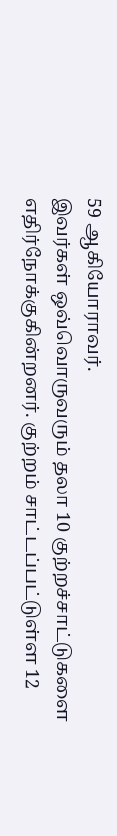59 ஆகியோராவர்.
இவர்கள் ஒவ்வொருவரும் தலா 10 குற்றச்சாட்டுகளை எதிர்நோக்குகின்றனர். குற்றம் சாட்டப்பட்டுள்ள 12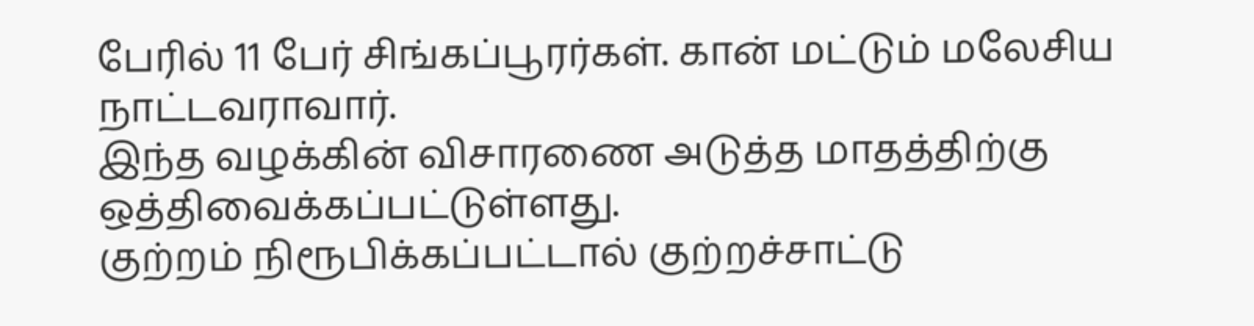பேரில் 11 பேர் சிங்கப்பூரர்கள். கான் மட்டும் மலேசிய நாட்டவராவார்.
இந்த வழக்கின் விசாரணை அடுத்த மாதத்திற்கு ஒத்திவைக்கப்பட்டுள்ளது.
குற்றம் நிரூபிக்கப்பட்டால் குற்றச்சாட்டு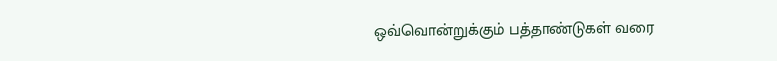ஒவ்வொன்றுக்கும் பத்தாண்டுகள் வரை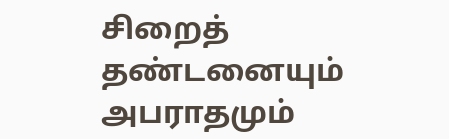சிறைத் தண்டனையும் அபராதமும்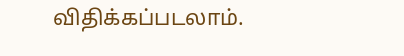விதிக்கப்படலாம்.